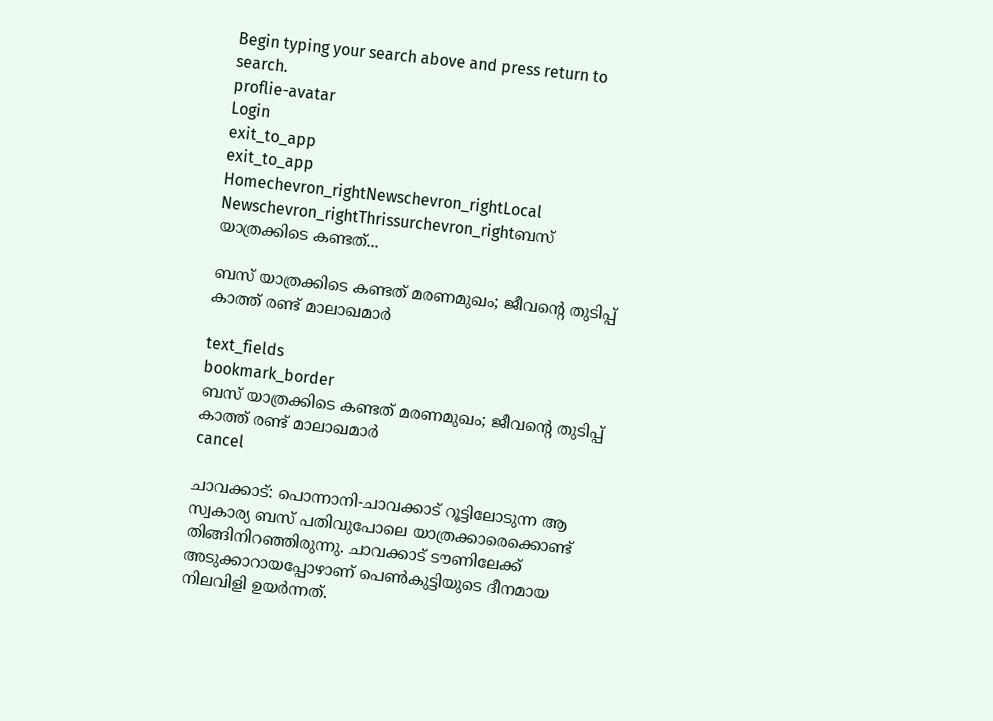Begin typing your search above and press return to search.
proflie-avatar
Login
exit_to_app
exit_to_app
Homechevron_rightNewschevron_rightLocal Newschevron_rightThrissurchevron_rightബസ് യാത്രക്കിടെ കണ്ടത്...

ബസ് യാത്രക്കിടെ കണ്ടത് മരണമുഖം; ജീവന്റെ തുടിപ്പ് കാത്ത് രണ്ട് മാലാഖമാർ

text_fields
bookmark_border
ബസ് യാത്രക്കിടെ കണ്ടത് മരണമുഖം; ജീവന്റെ തുടിപ്പ് കാത്ത് രണ്ട് മാലാഖമാർ
cancel

ചാവക്കാട്: പൊന്നാനി-ചാവക്കാട് റൂട്ടിലോടുന്ന ആ സ്വകാര്യ ബസ്‍ പതിവുപോലെ യാത്രക്കാരെക്കൊണ്ട് തിങ്ങിനിറഞ്ഞിരുന്നു. ചാവക്കാട് ടൗണിലേക്ക് അടുക്കാറായപ്പോഴാണ് പെൺകുട്ടിയുടെ ദീനമായ നിലവിളി ഉയർന്നത്.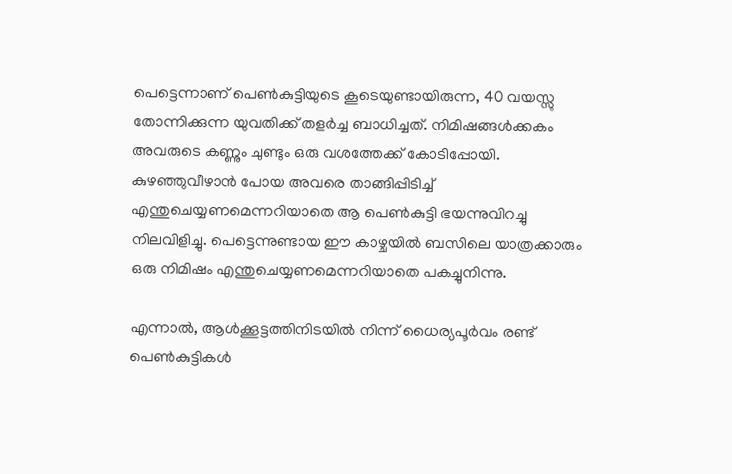പെട്ടെന്നാണ് പെൺകുട്ടിയുടെ കൂടെയുണ്ടായിരുന്ന, 40 വയസ്സു തോന്നിക്കുന്ന യുവതിക്ക് തളർച്ച ബാധിച്ചത്. നിമിഷങ്ങൾക്കകം അവരുടെ കണ്ണും ചുണ്ടും ഒരു വശത്തേക്ക് കോടിപ്പോയി. കുഴഞ്ഞുവീഴാൻ പോയ അവരെ താങ്ങിപ്പിടിച്ച് എന്തുചെയ്യണമെന്നറിയാതെ ആ പെൺകുട്ടി ഭയന്നുവിറച്ചു നിലവിളിച്ചു. പെട്ടെന്നുണ്ടായ ഈ കാഴ്ചയിൽ ബസിലെ യാത്രക്കാരും ഒരു നിമിഷം എന്തുചെയ്യണമെന്നറിയാതെ പകച്ചുനിന്നു.

എന്നാൽ, ആൾക്കൂട്ടത്തിനിടയിൽ നിന്ന് ധൈര്യപൂർവം രണ്ട് പെൺകുട്ടികൾ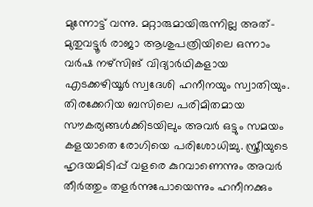മുന്നോട്ട് വന്നു. മറ്റാരുമായിരുന്നില്ല അത്- മുതുവട്ടൂർ രാജാ ആശുപത്രിയിലെ ഒന്നാം വർഷ നഴ്സിങ് വിദ്യാർഥികളായ എടക്കഴിയൂർ സ്വദേശി ഹനീനയും സ്വാതിയും. തിരക്കേറിയ ബസിലെ പരിമിതമായ സൗകര്യങ്ങൾക്കിടയിലും അവർ ഒട്ടും സമയം കളയാതെ രോഗിയെ പരിശോധിച്ചു. സ്ത്രീയുടെ ഹൃദയമിടിപ്പ് വളരെ കുറവാണെന്നും അവർ തീർത്തും തളർന്നുപോയെന്നും ഹനീനക്കും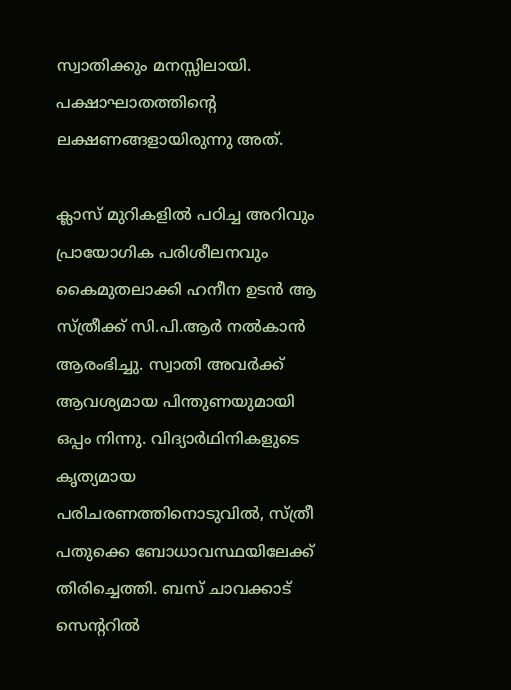സ്വാതിക്കും മനസ്സിലായി. പക്ഷാഘാതത്തിന്റെ ലക്ഷണങ്ങളായിരുന്നു അത്.

ക്ലാസ് മുറികളിൽ പഠിച്ച അറിവും പ്രായോഗിക പരിശീലനവും കൈമുതലാക്കി ഹനീന ഉടൻ ആ സ്ത്രീക്ക് സി.പി.ആർ നൽകാൻ ആരംഭിച്ചു. സ്വാതി അവർക്ക് ആവശ്യമായ പിന്തുണയുമായി ഒപ്പം നിന്നു. വിദ്യാർഥിനികളുടെ കൃത്യമായ പരിചരണത്തിനൊടുവിൽ, സ്ത്രീ പതുക്കെ ബോധാവസ്ഥയിലേക്ക് തിരിച്ചെത്തി. ബസ് ചാവക്കാട് സെന്ററിൽ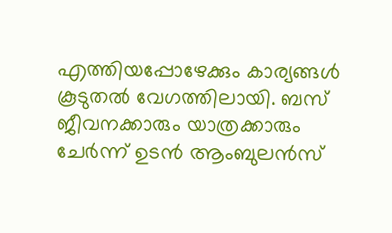എത്തിയപ്പോഴേക്കും കാര്യങ്ങൾ കൂടുതൽ വേഗത്തിലായി. ബസ് ജീവനക്കാരും യാത്രക്കാരും ചേർന്ന് ഉടൻ ആംബുലൻസ്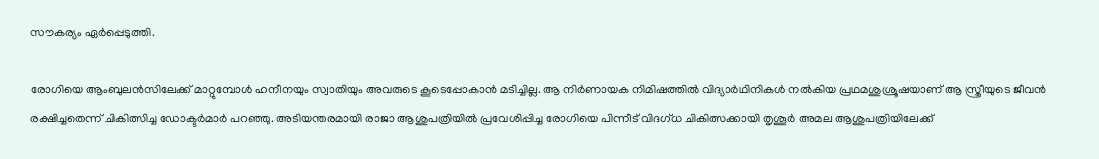സൗകര്യം ഏർപ്പെടുത്തി.

രോഗിയെ ആംബുലൻസിലേക്ക് മാറ്റുമ്പോൾ ഹനീനയും സ്വാതിയും അവരുടെ കൂടെപ്പോകാൻ മടിച്ചില്ല. ആ നിർണായക നിമിഷത്തിൽ വിദ്യാർഥിനികൾ നൽകിയ പ്രഥമശുശ്രൂഷയാണ് ആ സ്ത്രീയുടെ ജീവൻ രക്ഷിച്ചതെന്ന് ചികിത്സിച്ച ഡോക്ടർമാർ പറഞ്ഞു. അടിയന്തരമായി രാജാ ആശുപത്രിയിൽ പ്രവേശിപ്പിച്ച രോഗിയെ പിന്നീട് വിദഗ്ധ ചികിത്സക്കായി തൃശൂർ അമല ആശുപത്രിയിലേക്ക്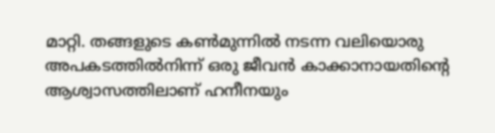മാറ്റി. തങ്ങളുടെ കൺമുന്നിൽ നടന്ന വലിയൊരു അപകടത്തിൽനിന്ന് ഒരു ജീവൻ കാക്കാനായതിന്റെ ആശ്വാസത്തിലാണ് ഹനീനയും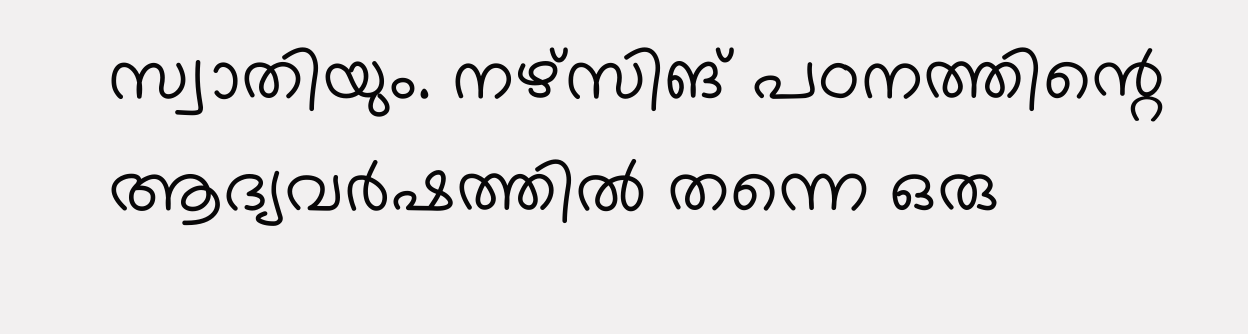സ്വാതിയും. നഴ്സിങ് പഠനത്തിന്റെ ആദ്യവർഷത്തിൽ തന്നെ ഒരു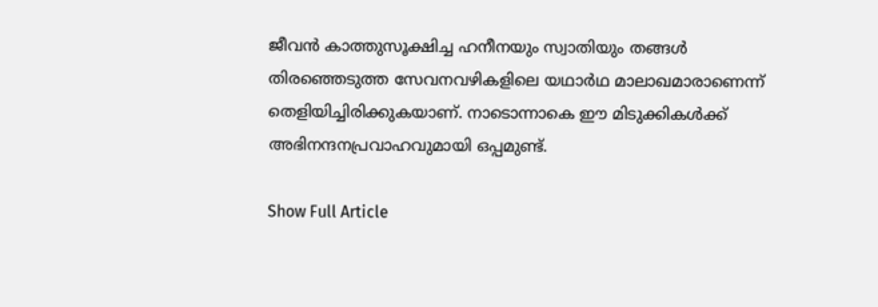ജീവൻ കാത്തുസൂക്ഷിച്ച ഹനീനയും സ്വാതിയും തങ്ങൾ തിരഞ്ഞെടുത്ത സേവനവഴികളിലെ യഥാർഥ മാലാഖമാരാണെന്ന് തെളിയിച്ചിരിക്കുകയാണ്. നാടൊന്നാകെ ഈ മിടുക്കികൾക്ക് അഭിനന്ദനപ്രവാഹവുമായി ഒപ്പമുണ്ട്.

Show Full Article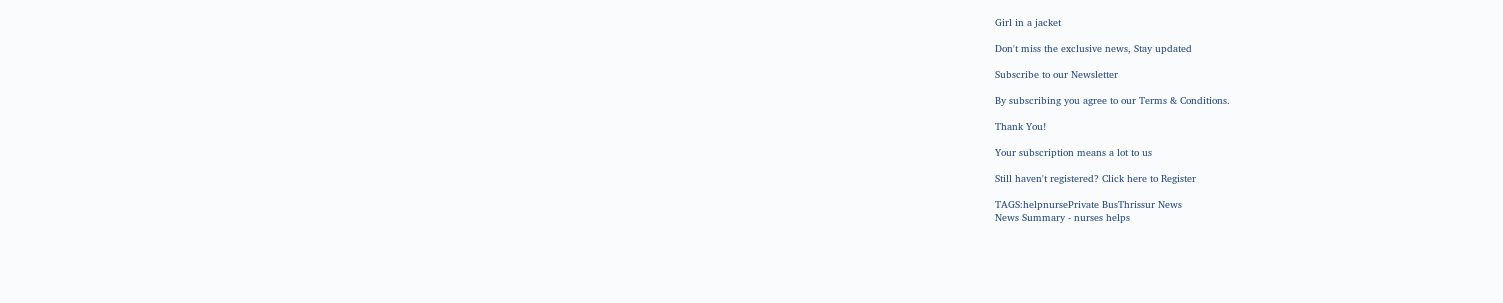Girl in a jacket

Don't miss the exclusive news, Stay updated

Subscribe to our Newsletter

By subscribing you agree to our Terms & Conditions.

Thank You!

Your subscription means a lot to us

Still haven't registered? Click here to Register

TAGS:helpnursePrivate BusThrissur News
News Summary - nurses helps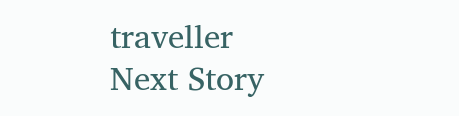traveller
Next Story